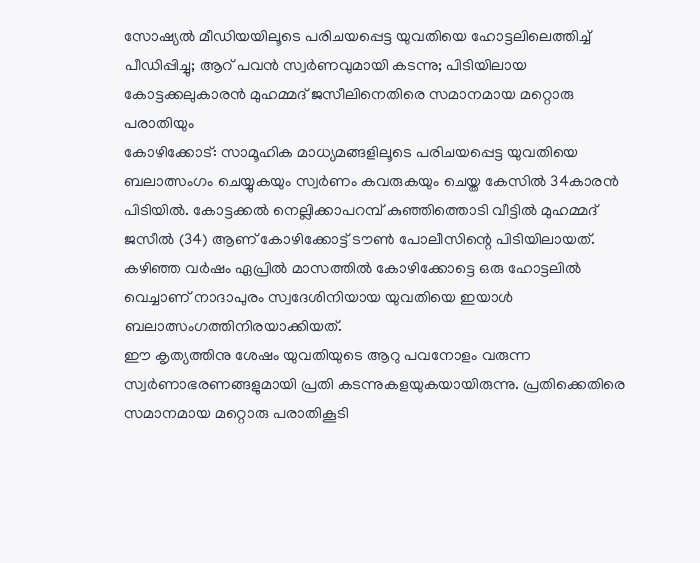സോഷ്യൽ മീഡിയയിലൂടെ പരിചയപ്പെട്ട യുവതിയെ ഹോട്ടലിലെത്തിച്ച് പീഡിപ്പിച്ചു; ആറ് പവൻ സ്വർണവുമായി കടന്നു; പിടിയിലായ കോട്ടക്കലുകാരൻ മുഹമ്മദ് ജസീലിനെതിരെ സമാനമായ മറ്റൊരു പരാതിയും
കോഴിക്കോട്: സാമൂഹിക മാധ്യമങ്ങളിലൂടെ പരിചയപ്പെട്ട യുവതിയെ ബലാത്സംഗം ചെയ്യുകയും സ്വർണം കവരുകയും ചെയ്ത കേസിൽ 34കാരൻ പിടിയിൽ. കോട്ടക്കൽ നെല്ലിക്കാപറമ്പ് കുഞ്ഞിത്തൊടി വീട്ടിൽ മുഹമ്മദ് ജസീൽ (34) ആണ് കോഴിക്കോട്ട് ടൗൺ പോലീസിന്റെ പിടിയിലായത്. കഴിഞ്ഞ വർഷം ഏപ്രിൽ മാസത്തിൽ കോഴിക്കോട്ടെ ഒരു ഹോട്ടലിൽ വെച്ചാണ് നാദാപുരം സ്വദേശിനിയായ യുവതിയെ ഇയാൾ ബലാത്സംഗത്തിനിരയാക്കിയത്.
ഈ കൃത്യത്തിനു ശേഷം യുവതിയുടെ ആറു പവനോളം വരുന്ന സ്വർണാഭരണങ്ങളുമായി പ്രതി കടന്നുകളയുകയായിരുന്നു. പ്രതിക്കെതിരെ സമാനമായ മറ്റൊരു പരാതികൂടി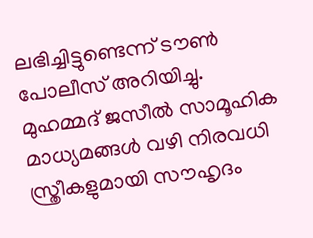ലഭിച്ചിട്ടുണ്ടെന്ന് ടൗൺ പോലീസ് അറിയിച്ചു. മുഹമ്മദ് ജസീൽ സാമൂഹിക മാധ്യമങ്ങൾ വഴി നിരവധി സ്ത്രീകളുമായി സൗഹൃദം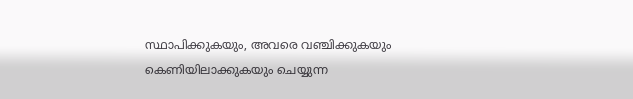സ്ഥാപിക്കുകയും, അവരെ വഞ്ചിക്കുകയും കെണിയിലാക്കുകയും ചെയ്യുന്ന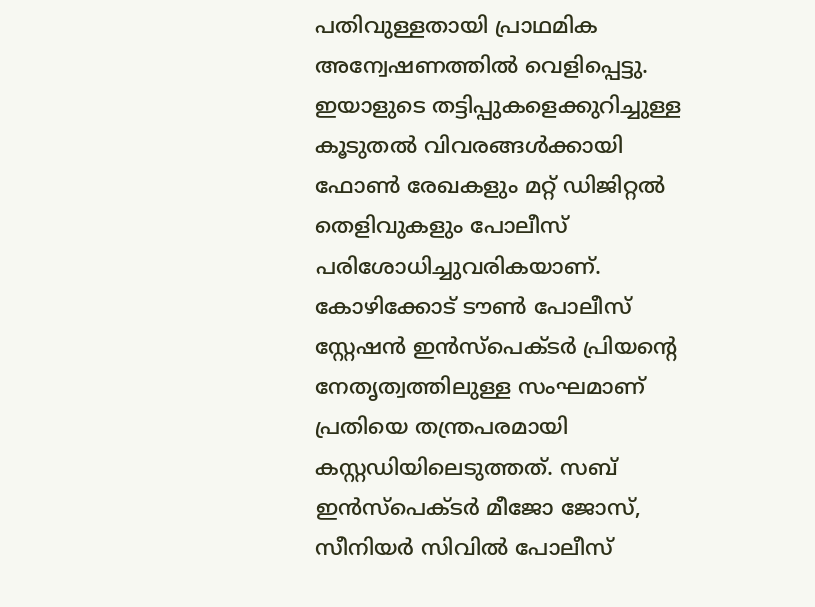പതിവുള്ളതായി പ്രാഥമിക അന്വേഷണത്തിൽ വെളിപ്പെട്ടു.
ഇയാളുടെ തട്ടിപ്പുകളെക്കുറിച്ചുള്ള കൂടുതൽ വിവരങ്ങൾക്കായി ഫോൺ രേഖകളും മറ്റ് ഡിജിറ്റൽ തെളിവുകളും പോലീസ് പരിശോധിച്ചുവരികയാണ്. കോഴിക്കോട് ടൗൺ പോലീസ് സ്റ്റേഷൻ ഇൻസ്പെക്ടർ പ്രിയന്റെ നേതൃത്വത്തിലുള്ള സംഘമാണ് പ്രതിയെ തന്ത്രപരമായി കസ്റ്റഡിയിലെടുത്തത്. സബ് ഇൻസ്പെക്ടർ മീജോ ജോസ്, സീനിയർ സിവിൽ പോലീസ്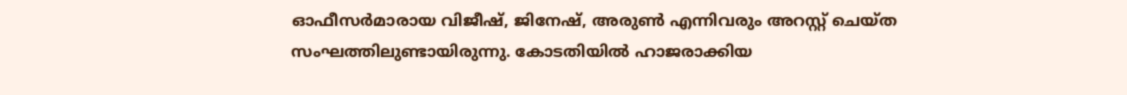ഓഫീസർമാരായ വിജീഷ്, ജിനേഷ്, അരുൺ എന്നിവരും അറസ്റ്റ് ചെയ്ത സംഘത്തിലുണ്ടായിരുന്നു. കോടതിയിൽ ഹാജരാക്കിയ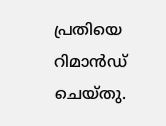പ്രതിയെ റിമാൻഡ് ചെയ്തു.